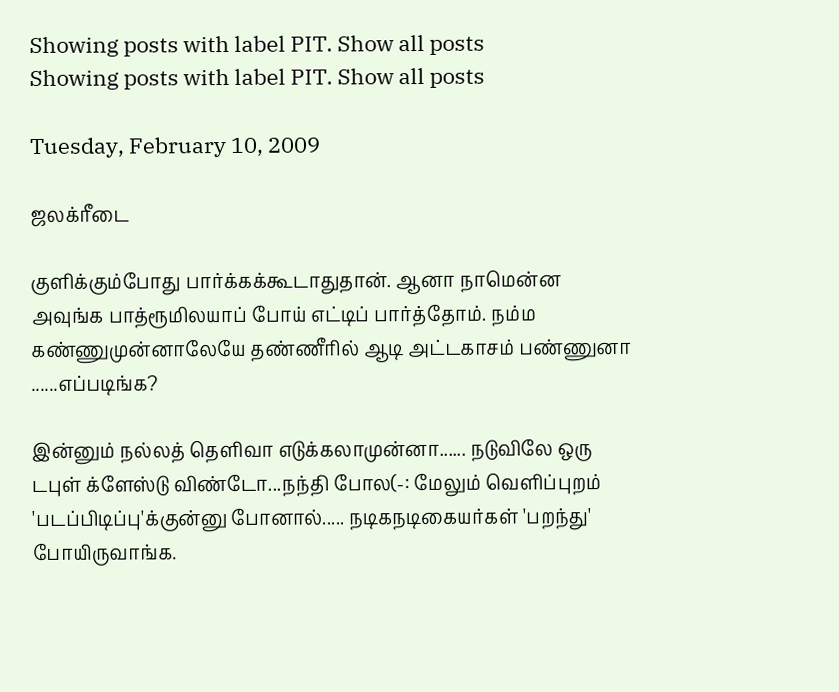Showing posts with label PIT. Show all posts
Showing posts with label PIT. Show all posts

Tuesday, February 10, 2009

ஜலக்ரீடை

குளிக்கும்போது பார்க்கக்கூடாதுதான். ஆனா நாமென்ன அவுங்க பாத்ரூமிலயாப் போய் எட்டிப் பார்த்தோம். நம்ம கண்ணுமுன்னாலேயே தண்ணீரில் ஆடி அட்டகாசம் பண்ணுனா ......எப்படிங்க?

இன்னும் நல்லத் தெளிவா எடுக்கலாமுன்னா...... நடுவிலே ஒரு டபுள் க்ளேஸ்டு விண்டோ...நந்தி போல(-: மேலும் வெளிப்புறம் 'படப்பிடிப்பு'க்குன்னு போனால்..... நடிகநடிகையர்கள் 'பறந்து' போயிருவாங்க.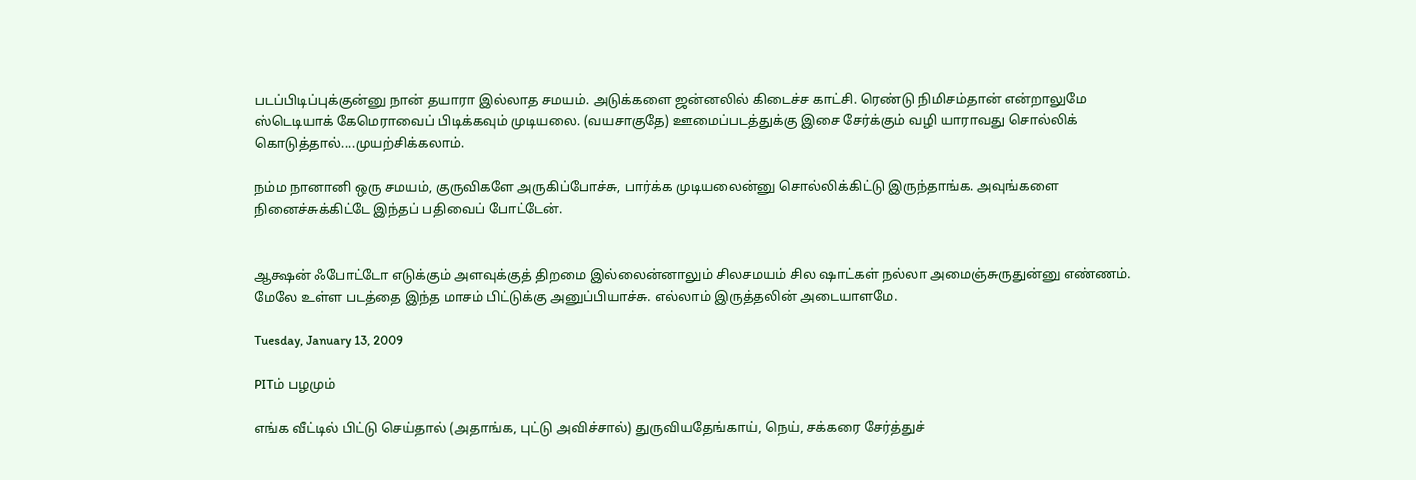படப்பிடிப்புக்குன்னு நான் தயாரா இல்லாத சமயம். அடுக்களை ஜன்னலில் கிடைச்ச காட்சி. ரெண்டு நிமிசம்தான் என்றாலுமே ஸ்டெடியாக் கேமெராவைப் பிடிக்கவும் முடியலை. (வயசாகுதே) ஊமைப்படத்துக்கு இசை சேர்க்கும் வழி யாராவது சொல்லிக் கொடுத்தால்....முயற்சிக்கலாம்.

நம்ம நானானி ஒரு சமயம், குருவிகளே அருகிப்போச்சு, பார்க்க முடியலைன்னு சொல்லிக்கிட்டு இருந்தாங்க. அவுங்களை நினைச்சுக்கிட்டே இந்தப் பதிவைப் போட்டேன்.


ஆக்ஷன் ஃபோட்டோ எடுக்கும் அளவுக்குத் திறமை இல்லைன்னாலும் சிலசமயம் சில ஷாட்கள் நல்லா அமைஞ்சுருதுன்னு எண்ணம். மேலே உள்ள படத்தை இந்த மாசம் பிட்டுக்கு அனுப்பியாச்சு. எல்லாம் இருத்தலின் அடையாளமே.

Tuesday, January 13, 2009

PITம் பழமும்

எங்க வீட்டில் பிட்டு செய்தால் (அதாங்க, புட்டு அவிச்சால்) துருவியதேங்காய், நெய், சக்கரை சேர்த்துச்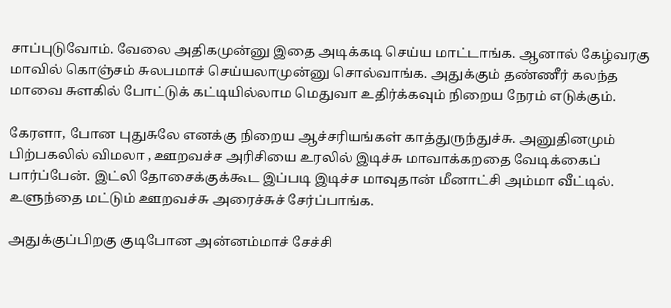சாப்புடுவோம். வேலை அதிகமுன்னு இதை அடிக்கடி செய்ய மாட்டாங்க. ஆனால் கேழ்வரகு மாவில் கொஞ்சம் சுலபமாச் செய்யலாமுன்னு சொல்வாங்க. அதுக்கும் தண்ணீர் கலந்த மாவை சுளகில் போட்டுக் கட்டியில்லாம மெதுவா உதிர்க்கவும் நிறைய நேரம் எடுக்கும்.

கேரளா, போன புதுசுலே எனக்கு நிறைய ஆச்சரியங்கள் காத்துருந்துச்சு. அனுதினமும் பிற்பகலில் விமலா , ஊறவச்ச அரிசியை உரலில் இடிச்சு மாவாக்கறதை வேடிக்கைப் பார்ப்பேன். இட்லி தோசைக்குக்கூட இப்படி இடிச்ச மாவுதான் மீனாட்சி அம்மா வீட்டில். உளுந்தை மட்டும் ஊறவச்சு அரைச்சுச் சேர்ப்பாங்க.

அதுக்குப்பிறகு குடிபோன அன்னம்மாச் சேச்சி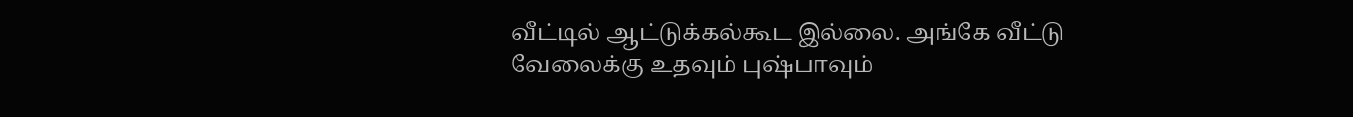வீட்டில் ஆட்டுக்கல்கூட இல்லை. அங்கே வீட்டு வேலைக்கு உதவும் புஷ்பாவும்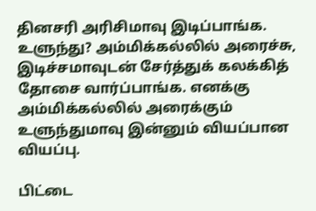தினசரி அரிசிமாவு இடிப்பாங்க. உளுந்து? அம்மிக்கல்லில் அரைச்சு, இடிச்சமாவுடன் சேர்த்துக் கலக்கித் தோசை வார்ப்பாங்க. எனக்கு அம்மிக்கல்லில் அரைக்கும் உளுந்துமாவு இன்னும் வியப்பான வியப்பு.

பிட்டை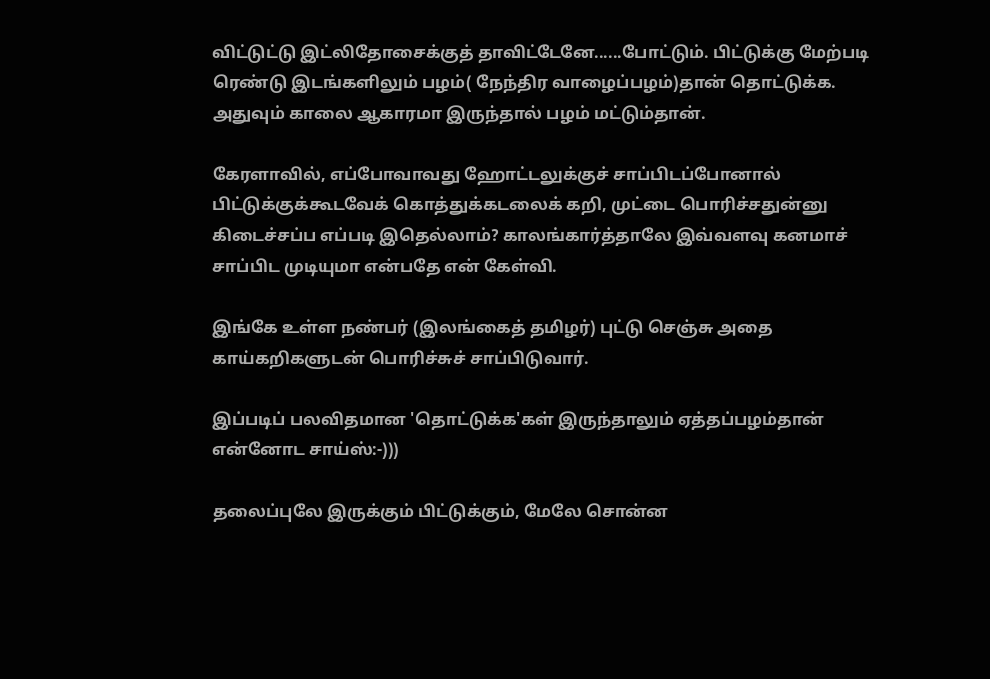விட்டுட்டு இட்லிதோசைக்குத் தாவிட்டேனே......போட்டும். பிட்டுக்கு மேற்படி ரெண்டு இடங்களிலும் பழம்( நேந்திர வாழைப்பழம்)தான் தொட்டுக்க. அதுவும் காலை ஆகாரமா இருந்தால் பழம் மட்டும்தான்.

கேரளாவில், எப்போவாவது ஹோட்டலுக்குச் சாப்பிடப்போனால் பிட்டுக்குக்கூடவேக் கொத்துக்கடலைக் கறி, முட்டை பொரிச்சதுன்னு கிடைச்சப்ப எப்படி இதெல்லாம்? காலங்கார்த்தாலே இவ்வளவு கனமாச் சாப்பிட முடியுமா என்பதே என் கேள்வி.

இங்கே உள்ள நண்பர் (இலங்கைத் தமிழர்) புட்டு செஞ்சு அதை காய்கறிகளுடன் பொரிச்சுச் சாப்பிடுவார்.

இப்படிப் பலவிதமான 'தொட்டுக்க'கள் இருந்தாலும் ஏத்தப்பழம்தான் என்னோட சாய்ஸ்:-)))

தலைப்புலே இருக்கும் பிட்டுக்கும், மேலே சொன்ன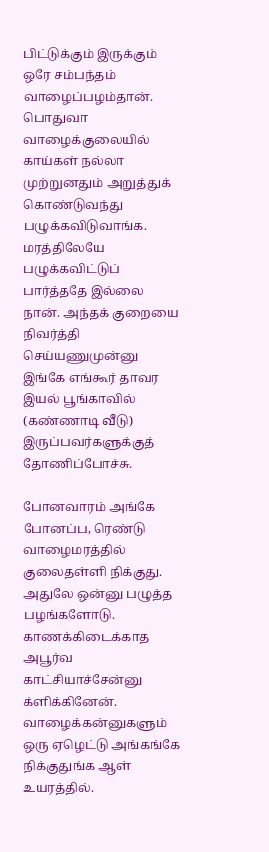பிட்டுக்கும் இருக்கும் ஒரே சம்பந்தம் வாழைப்பழம்தான். பொதுவா வாழைக்குலையில் காய்கள் நல்லா முற்றுனதும் அறுத்துக் கொண்டுவந்து பழுக்கவிடுவாங்க. மரத்திலேயே பழுக்கவிட்டுப் பார்த்ததே இல்லை நான். அந்தக் குறையை நிவர்த்தி செய்யணுமுன்னு இங்கே எங்கூர் தாவர இயல் பூங்காவில் (கண்ணாடி வீடு) இருப்பவர்களுக்குத் தோணிப்போச்சு.

போனவாரம் அங்கே போனப்ப, ரெண்டு வாழைமரத்தில் குலைதள்ளி நிக்குது. அதுலே ஒன்னு பழுத்த பழங்களோடு. காணக்கிடைக்காத அபூர்வ காட்சியாச்சேன்னு க்ளிக்கினேன். வாழைக்கன்னுகளும் ஒரு ஏழெட்டு அங்கங்கே நிக்குதுங்க ஆள் உயரத்தில்.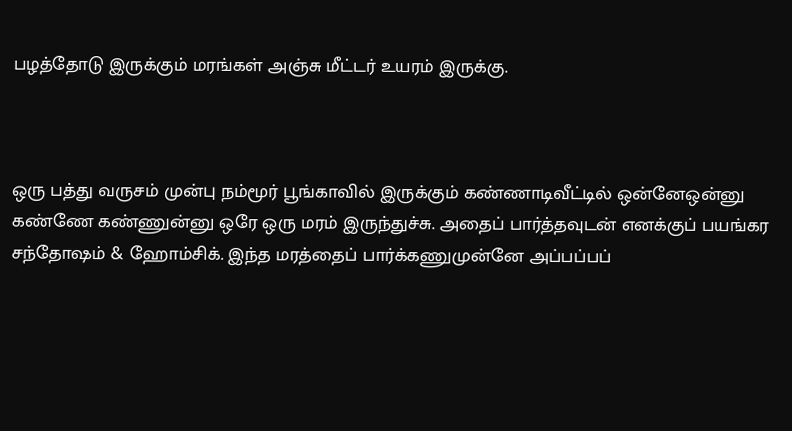பழத்தோடு இருக்கும் மரங்கள் அஞ்சு மீட்டர் உயரம் இருக்கு.



ஒரு பத்து வருசம் முன்பு நம்மூர் பூங்காவில் இருக்கும் கண்ணாடிவீட்டில் ஒன்னேஒன்னு கண்ணே கண்ணுன்னு ஒரே ஒரு மரம் இருந்துச்சு. அதைப் பார்த்தவுடன் எனக்குப் பயங்கர சந்தோஷம் & ஹோம்சிக். இந்த மரத்தைப் பார்க்கணுமுன்னே அப்பப்பப்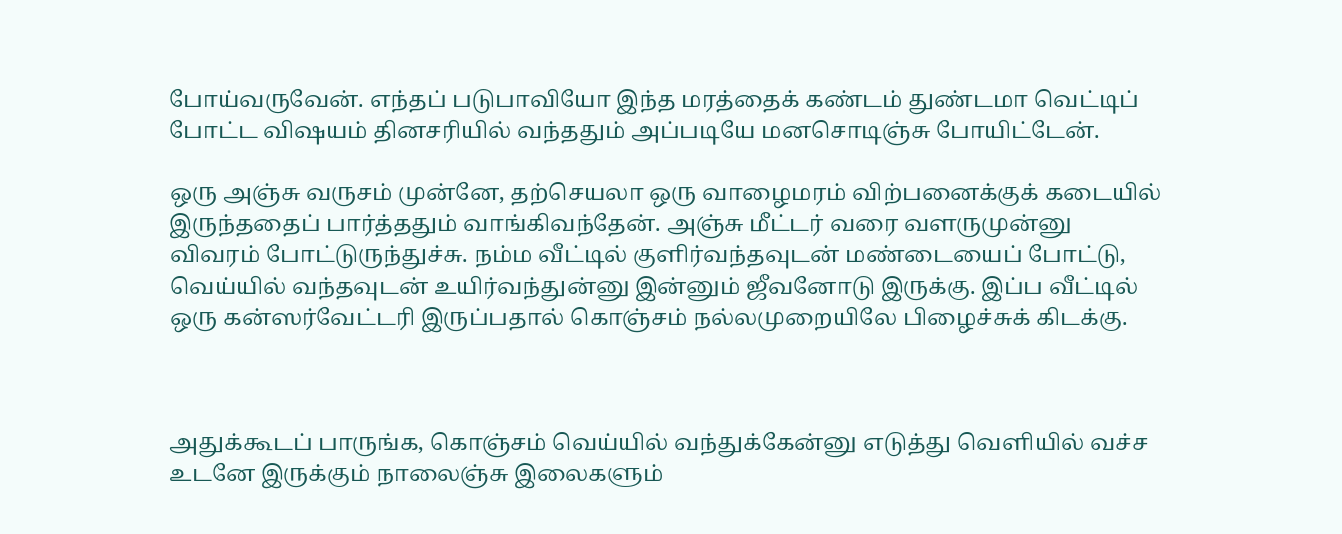போய்வருவேன். எந்தப் படுபாவியோ இந்த மரத்தைக் கண்டம் துண்டமா வெட்டிப் போட்ட விஷயம் தினசரியில் வந்ததும் அப்படியே மனசொடிஞ்சு போயிட்டேன்.

ஒரு அஞ்சு வருசம் முன்னே, தற்செயலா ஒரு வாழைமரம் விற்பனைக்குக் கடையில் இருந்ததைப் பார்த்ததும் வாங்கிவந்தேன். அஞ்சு மீட்டர் வரை வளருமுன்னு விவரம் போட்டுருந்துச்சு. நம்ம வீட்டில் குளிர்வந்தவுடன் மண்டையைப் போட்டு, வெய்யில் வந்தவுடன் உயிர்வந்துன்னு இன்னும் ஜீவனோடு இருக்கு. இப்ப வீட்டில் ஒரு கன்ஸர்வேட்டரி இருப்பதால் கொஞ்சம் நல்லமுறையிலே பிழைச்சுக் கிடக்கு.



அதுக்கூடப் பாருங்க, கொஞ்சம் வெய்யில் வந்துக்கேன்னு எடுத்து வெளியில் வச்ச உடனே இருக்கும் நாலைஞ்சு இலைகளும்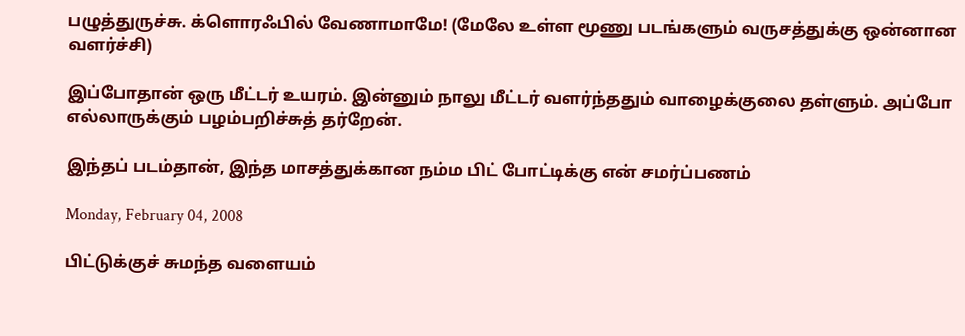பழுத்துருச்சு. க்ளொரஃபில் வேணாமாமே! (மேலே உள்ள மூணு படங்களும் வருசத்துக்கு ஒன்னான வளர்ச்சி)

இப்போதான் ஒரு மீட்டர் உயரம். இன்னும் நாலு மீட்டர் வளர்ந்ததும் வாழைக்குலை தள்ளும். அப்போ எல்லாருக்கும் பழம்பறிச்சுத் தர்றேன்.

இந்தப் படம்தான், இந்த மாசத்துக்கான நம்ம பிட் போட்டிக்கு என் சமர்ப்பணம்

Monday, February 04, 2008

பிட்டுக்குச் சுமந்த வளையம்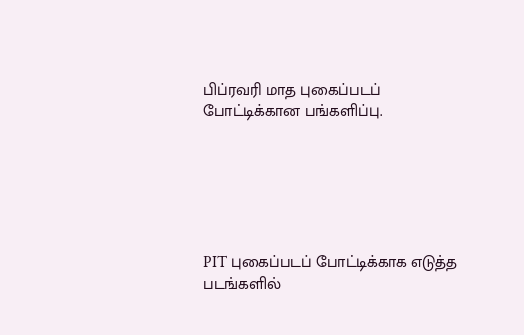பிப்ரவரி மாத புகைப்படப் போட்டிக்கான பங்களிப்பு.






PIT புகைப்படப் போட்டிக்காக எடுத்த படங்களில்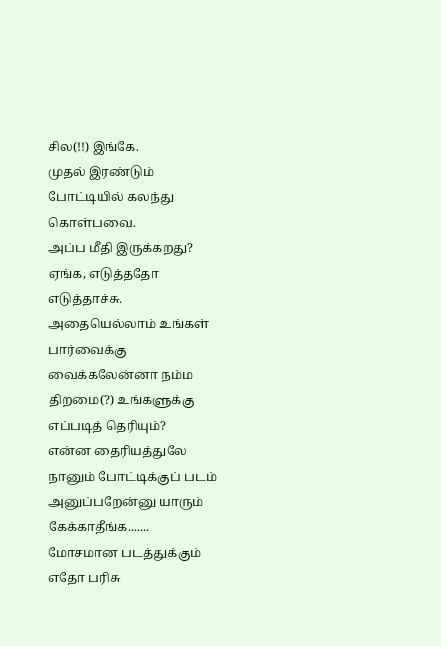சில(!!) இங்கே.
முதல் இரண்டும் போட்டியில் கலந்து கொள்பவை.
அப்ப மீதி இருக்கறது?
ஏங்க, எடுத்ததோ எடுத்தாச்சு. அதையெல்லாம் உங்கள் பார்வைக்கு வைக்கலேன்னா நம்ம திறமை(?) உங்களுக்கு எப்படித் தெரியும்?
என்ன தைரியத்துலே நானும் போட்டிக்குப் படம் அனுப்பறேன்னு யாரும் கேக்காதீங்க.......
மோசமான படத்துக்கும் எதோ பரிசு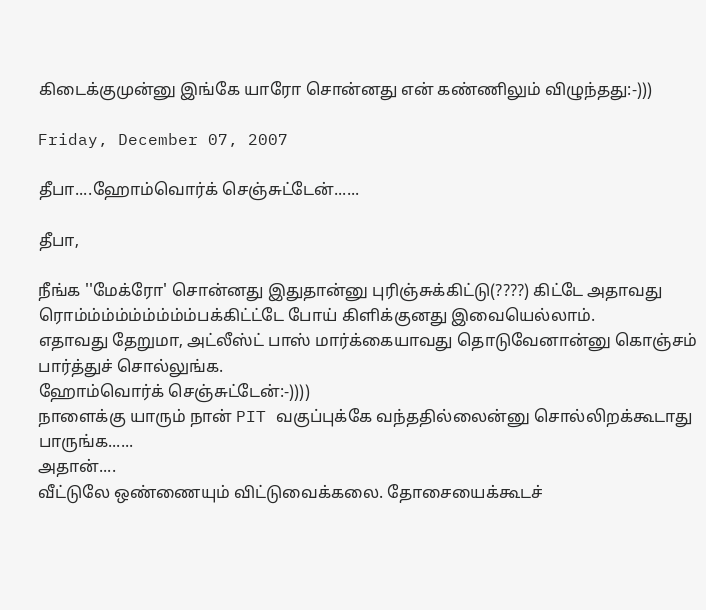கிடைக்குமுன்னு இங்கே யாரோ சொன்னது என் கண்ணிலும் விழுந்தது:-)))

Friday, December 07, 2007

தீபா....ஹோம்வொர்க் செஞ்சுட்டேன்......

தீபா,

நீங்க ''மேக்ரோ' சொன்னது இதுதான்னு புரிஞ்சுக்கிட்டு(????) கிட்டே அதாவது ரொம்ம்ம்ம்ம்ம்ம்ம்ம்பக்கிட்ட்டே போய் கிளிக்குனது இவையெல்லாம்.
எதாவது தேறுமா, அட்லீஸ்ட் பாஸ் மார்க்கையாவது தொடுவேனான்னு கொஞ்சம் பார்த்துச் சொல்லுங்க.
ஹோம்வொர்க் செஞ்சுட்டேன்:-))))
நாளைக்கு யாரும் நான் PIT வகுப்புக்கே வந்ததில்லைன்னு சொல்லிறக்கூடாது பாருங்க......
அதான்....
வீட்டுலே ஒண்ணையும் விட்டுவைக்கலை. தோசையைக்கூடச்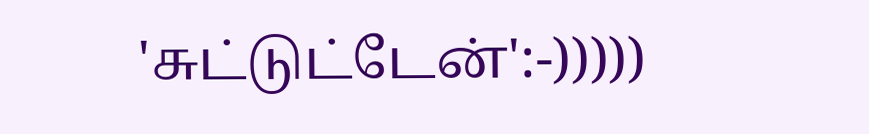'சுட்டுட்டேன்':-)))))